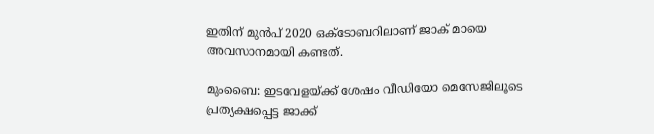ഇതിന് മുൻപ് 2020 ഒക്ടോബറിലാണ് ജാക് മായെ അവസാനമായി കണ്ടത്.

മുംബൈ: ഇടവേളയ്ക്ക് ശേഷം വീഡിയോ മെസേജിലൂടെ പ്രത്യക്ഷപ്പെട്ട ജാക്ക്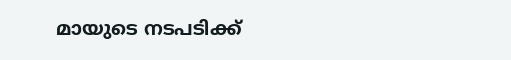മായുടെ നടപടിക്ക്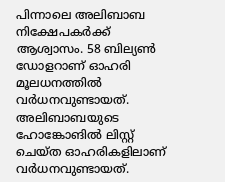പിന്നാലെ അലിബാബ നിക്ഷേപകർക്ക് ആശ്വാസം. 58 ബില്യൺ ഡോളറാണ് ഓഹരി മൂലധനത്തിൽ വർധനവുണ്ടായത്. അലിബാബയുടെ ഹോങ്കോങിൽ ലിസ്റ്റ് ചെയ്ത ഓഹരികളിലാണ് വർധനവുണ്ടായത്.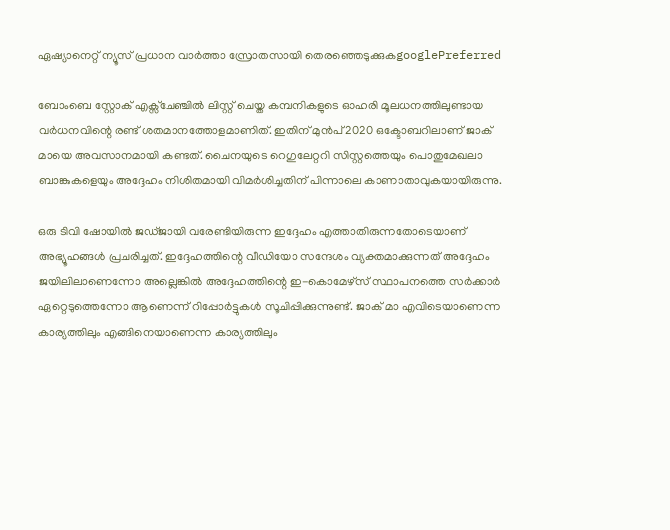ഏഷ്യാനെറ്റ് ന്യൂസ് പ്രധാന വാർത്താ സ്രോതസായി തെരഞ്ഞെടുക്കുകgooglePreferred

ബോംബെ സ്റ്റോക് എക്സ്ചേഞ്ചിൽ ലിസ്റ്റ് ചെയ്ത കമ്പനികളുടെ ഓഹരി മൂലധനത്തിലുണ്ടായ വർധനവിന്റെ രണ്ട് ശതമാനത്തോളമാണിത്. ഇതിന് മുൻപ് 2020 ഒക്ടോബറിലാണ് ജാക് മായെ അവസാനമായി കണ്ടത്. ചൈനയുടെ റെഗുലേറ്ററി സിസ്റ്റത്തെയും പൊതുമേഖലാ ബാങ്കുകളെയും അദ്ദേഹം നിശിതമായി വിമർശിച്ചതിന് പിന്നാലെ കാണാതാവുകയായിരുന്നു.

ഒരു ടിവി ഷോയിൽ ജഡ്ജായി വരേണ്ടിയിരുന്ന ഇദ്ദേഹം എത്താതിരുന്നതോടെയാണ് അഭ്യൂഹങ്ങൾ പ്രചരിച്ചത്. ഇദ്ദേഹത്തിന്റെ വീഡിയോ സന്ദേശം വ്യക്തമാക്കുന്നത് അദ്ദേഹം ജയിലിലാണെന്നോ അല്ലെങ്കിൽ അദ്ദേഹത്തിന്റെ ഇ-കൊമേഴ്സ് സ്ഥാപനത്തെ സർക്കാർ ഏറ്റെടുത്തെന്നോ ആണെന്ന് റിപ്പോർട്ടുകൾ സൂചിപ്പിക്കുന്നുണ്ട്. ജാക് മാ എവിടെയാണെന്ന കാര്യത്തിലും എങ്ങിനെയാണെന്ന കാര്യത്തിലും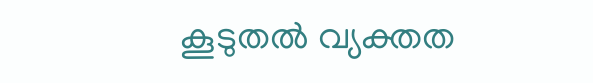കൂടുതൽ വ്യക്തത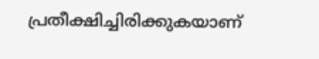പ്രതീക്ഷിച്ചിരിക്കുകയാണ്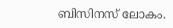ബിസിനസ് ലോകം.